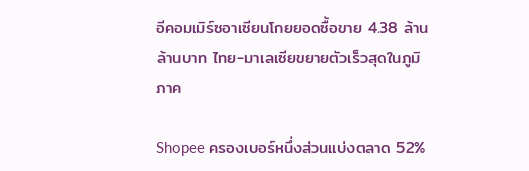อีคอมเมิร์ซอาเซียนโกยยอดซื้อขาย 4.38 ล้านล้านบาท ไทย-มาเลเซียขยายตัวเร็วสุดในภูมิภาค

Shopee ครองเบอร์หนึ่งส่วนแบ่งตลาด 52%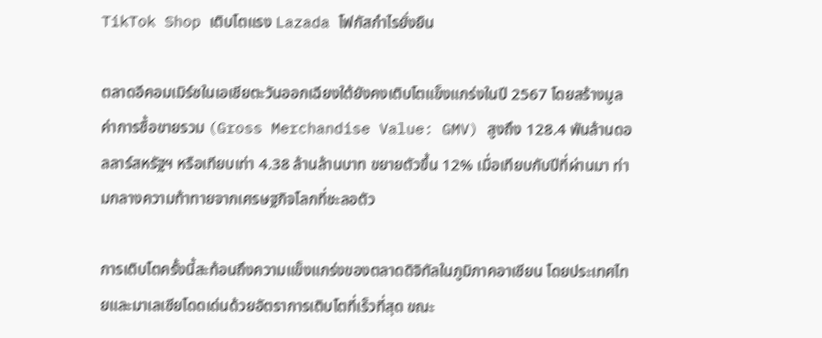TikTok Shop เติบโตแรง Lazada โฟกัสกำไรยั่งยืน

ตลาดอีคอมเมิร์ซในเอเชียตะวันออกเฉียงใต้ยังคงเติบโตแข็งแกร่งในปี 2567 โดยสร้างมูลค่าการซื้อขายรวม (Gross Merchandise Value: GMV) สูงถึง 128.4 พันล้านดอลลาร์สหรัฐฯ หรือเทียบเท่า 4.38 ล้านล้านบาท ขยายตัวขึ้น 12% เมื่อเทียบกับปีที่ผ่านมา ท่ามกลางความท้าทายจากเศรษฐกิจโลกที่ชะลอตัว

การเติบโตครั้งนี้สะท้อนถึงความแข็งแกร่งของตลาดดิจิทัลในภูมิภาคอาเซียน โดยประเทศไทยและมาเลเซียโดดเด่นด้วยอัตราการเติบโตที่เร็วที่สุด ขณะ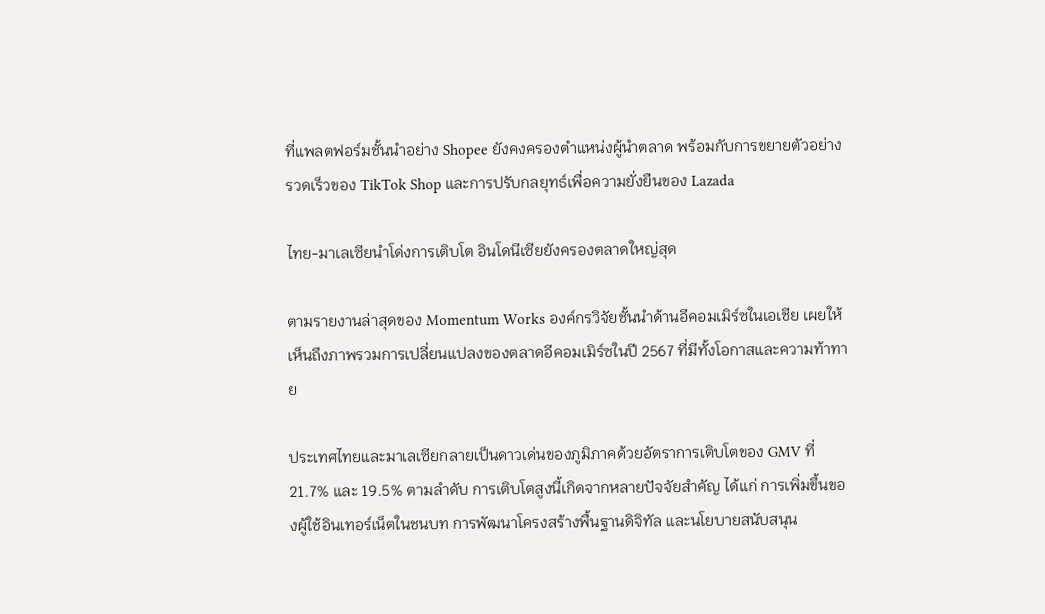ที่แพลตฟอร์มชั้นนำอย่าง Shopee ยังคงครองตำแหน่งผู้นำตลาด พร้อมกับการขยายตัวอย่างรวดเร็วของ TikTok Shop และการปรับกลยุทธ์เพื่อความยั่งยืนของ Lazada

ไทย-มาเลเซียนำโด่งการเติบโต อินโดนีเซียยังครองตลาดใหญ่สุด

ตามรายงานล่าสุดของ Momentum Works องค์กรวิจัยชั้นนำด้านอีคอมเมิร์ซในเอเชีย เผยให้เห็นถึงภาพรวมการเปลี่ยนแปลงของตลาดอีคอมเมิร์ซในปี 2567 ที่มีทั้งโอกาสและความท้าทาย

ประเทศไทยและมาเลเซียกลายเป็นดาวเด่นของภูมิภาคด้วยอัตราการเติบโตของ GMV ที่ 21.7% และ 19.5% ตามลำดับ การเติบโตสูงนี้เกิดจากหลายปัจจัยสำคัญ ได้แก่ การเพิ่มขึ้นของผู้ใช้อินเทอร์เน็ตในชนบท การพัฒนาโครงสร้างพื้นฐานดิจิทัล และนโยบายสนับสนุน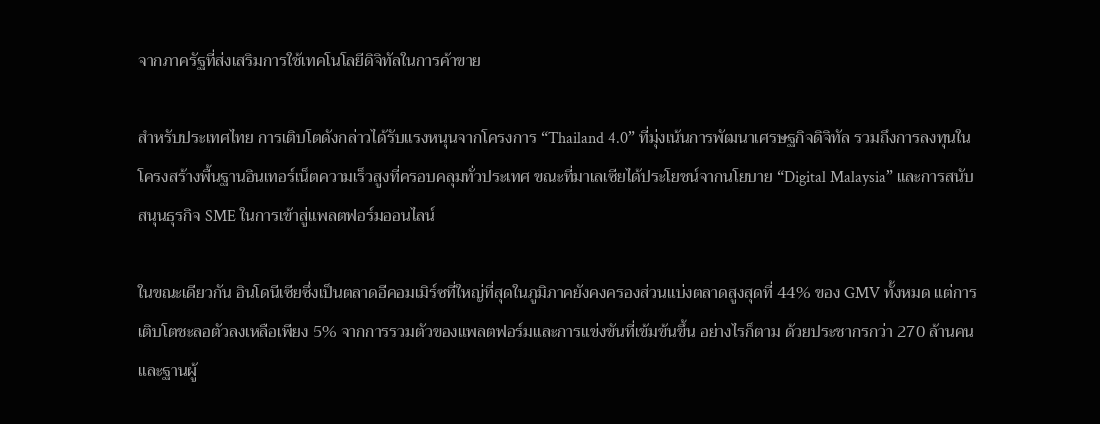จากภาครัฐที่ส่งเสริมการใช้เทคโนโลยีดิจิทัลในการค้าขาย

สำหรับประเทศไทย การเติบโตดังกล่าวได้รับแรงหนุนจากโครงการ “Thailand 4.0” ที่มุ่งเน้นการพัฒนาเศรษฐกิจดิจิทัล รวมถึงการลงทุนในโครงสร้างพื้นฐานอินเทอร์เน็ตความเร็วสูงที่ครอบคลุมทั่วประเทศ ขณะที่มาเลเซียได้ประโยชน์จากนโยบาย “Digital Malaysia” และการสนับสนุนธุรกิจ SME ในการเข้าสู่แพลตฟอร์มออนไลน์

ในขณะเดียวกัน อินโดนีเซียซึ่งเป็นตลาดอีคอมเมิร์ซที่ใหญ่ที่สุดในภูมิภาคยังคงครองส่วนแบ่งตลาดสูงสุดที่ 44% ของ GMV ทั้งหมด แต่การเติบโตชะลอตัวลงเหลือเพียง 5% จากการรวมตัวของแพลตฟอร์มและการแข่งขันที่เข้มข้นขึ้น อย่างไรก็ตาม ด้วยประชากรกว่า 270 ล้านคนและฐานผู้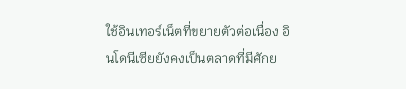ใช้อินเทอร์เน็ตที่ขยายตัวต่อเนื่อง อินโดนีเซียยังคงเป็นตลาดที่มีศักย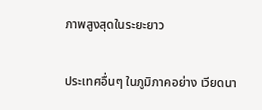ภาพสูงสุดในระยะยาว

ประเทศอื่นๆ ในภูมิภาคอย่าง เวียดนา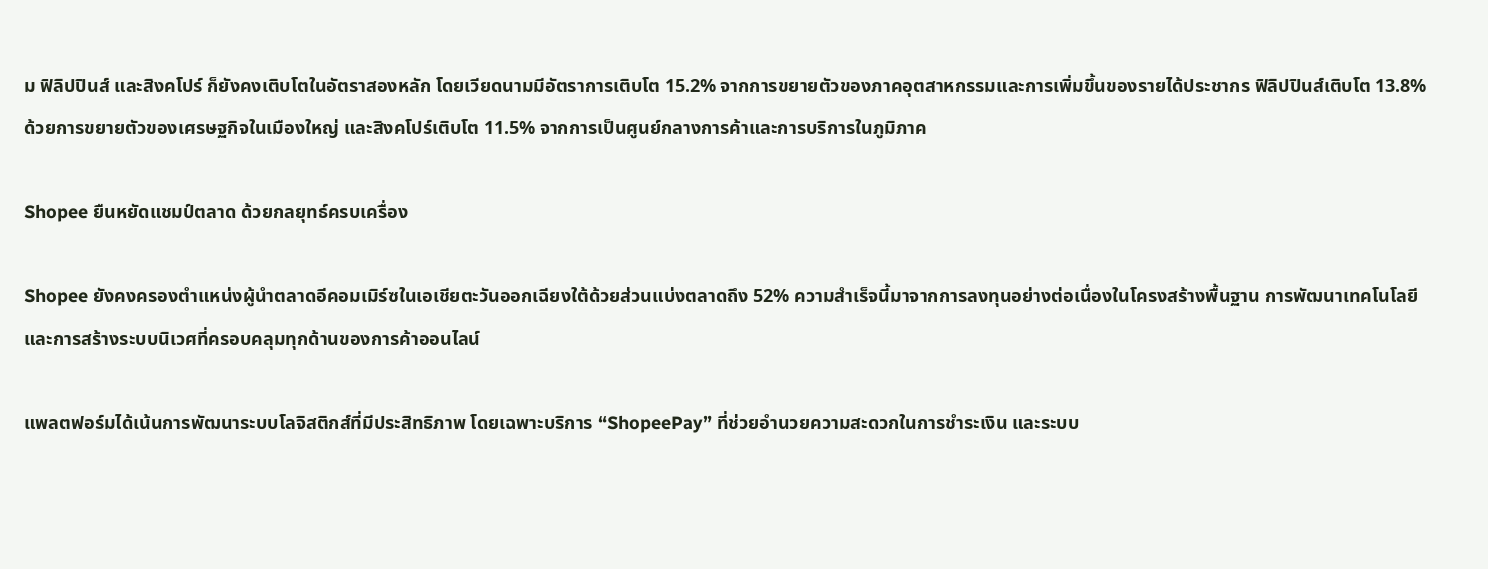ม ฟิลิปปินส์ และสิงคโปร์ ก็ยังคงเติบโตในอัตราสองหลัก โดยเวียดนามมีอัตราการเติบโต 15.2% จากการขยายตัวของภาคอุตสาหกรรมและการเพิ่มขึ้นของรายได้ประชากร ฟิลิปปินส์เติบโต 13.8% ด้วยการขยายตัวของเศรษฐกิจในเมืองใหญ่ และสิงคโปร์เติบโต 11.5% จากการเป็นศูนย์กลางการค้าและการบริการในภูมิภาค

Shopee ยืนหยัดแชมป์ตลาด ด้วยกลยุทธ์ครบเครื่อง

Shopee ยังคงครองตำแหน่งผู้นำตลาดอีคอมเมิร์ซในเอเชียตะวันออกเฉียงใต้ด้วยส่วนแบ่งตลาดถึง 52% ความสำเร็จนี้มาจากการลงทุนอย่างต่อเนื่องในโครงสร้างพื้นฐาน การพัฒนาเทคโนโลยี และการสร้างระบบนิเวศที่ครอบคลุมทุกด้านของการค้าออนไลน์

แพลตฟอร์มได้เน้นการพัฒนาระบบโลจิสติกส์ที่มีประสิทธิภาพ โดยเฉพาะบริการ “ShopeePay” ที่ช่วยอำนวยความสะดวกในการชำระเงิน และระบบ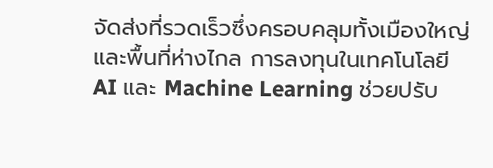จัดส่งที่รวดเร็วซึ่งครอบคลุมทั้งเมืองใหญ่และพื้นที่ห่างไกล การลงทุนในเทคโนโลยี AI และ Machine Learning ช่วยปรับ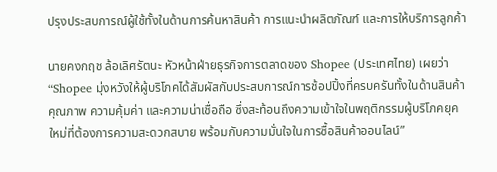ปรุงประสบการณ์ผู้ใช้ทั้งในด้านการค้นหาสินค้า การแนะนำผลิตภัณฑ์ และการให้บริการลูกค้า

นายคงกฤช ล้อเลิศรัตนะ หัวหน้าฝ่ายธุรกิจการตลาดของ Shopee (ประเทศไทย) เผยว่า “Shopee มุ่งหวังให้ผู้บริโภคได้สัมผัสกับประสบการณ์การช้อปปิ้งที่ครบครันทั้งในด้านสินค้า คุณภาพ ความคุ้มค่า และความน่าเชื่อถือ ซึ่งสะท้อนถึงความเข้าใจในพฤติกรรมผู้บริโภคยุคใหม่ที่ต้องการความสะดวกสบาย พร้อมกับความมั่นใจในการซื้อสินค้าออนไลน์”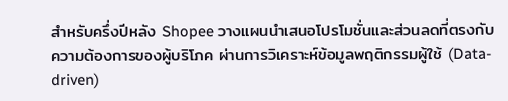สำหรับครึ่งปีหลัง Shopee วางแผนนำเสนอโปรโมชั่นและส่วนลดที่ตรงกับความต้องการของผู้บริโภค ผ่านการวิเคราะห์ข้อมูลพฤติกรรมผู้ใช้ (Data-driven)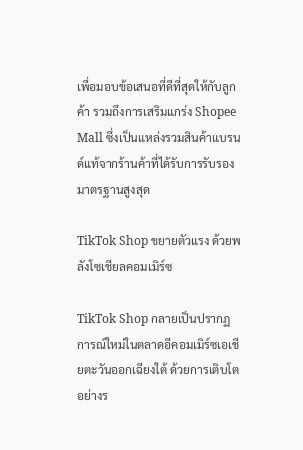เพื่อมอบข้อเสนอที่ดีที่สุดให้กับลูกค้า รวมถึงการเสริมแกร่ง Shopee Mall ซึ่งเป็นแหล่งรวมสินค้าแบรนด์แท้จากร้านค้าที่ได้รับการรับรองมาตรฐานสูงสุด

TikTok Shop ขยายตัวแรง ด้วยพลังโซเชียลคอมเมิร์ซ

TikTok Shop กลายเป็นปรากฏการณ์ใหม่ในตลาดอีคอมเมิร์ซเอเชียตะวันออกเฉียงใต้ ด้วยการเติบโตอย่างร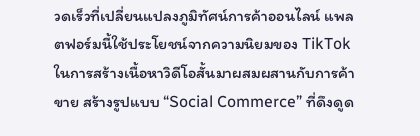วดเร็วที่เปลี่ยนแปลงภูมิทัศน์การค้าออนไลน์ แพลตฟอร์มนี้ใช้ประโยชน์จากความนิยมของ TikTok ในการสร้างเนื้อหาวิดีโอสั้นมาผสมผสานกับการค้าขาย สร้างรูปแบบ “Social Commerce” ที่ดึงดูด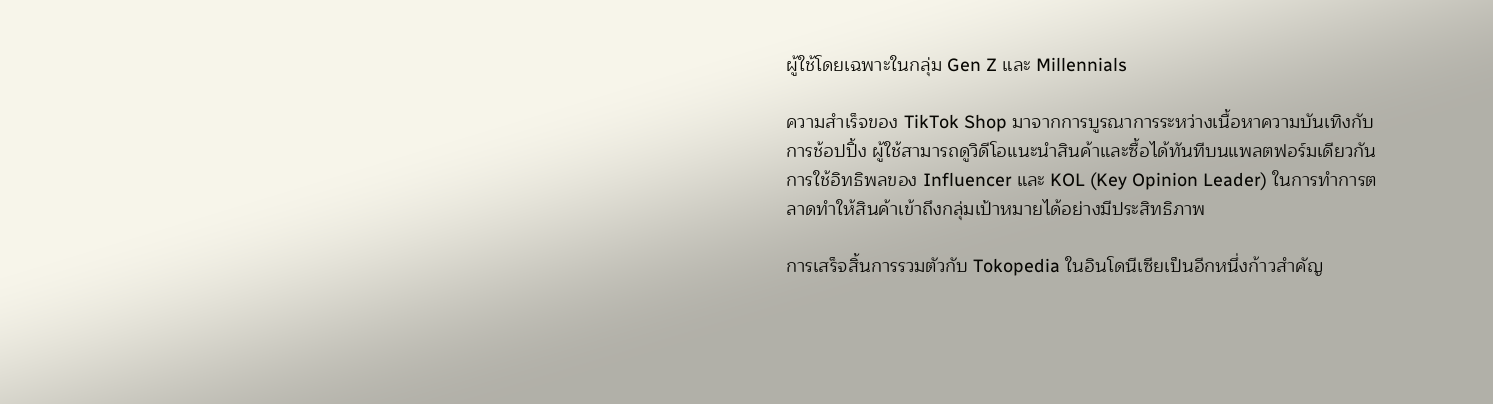ผู้ใช้โดยเฉพาะในกลุ่ม Gen Z และ Millennials

ความสำเร็จของ TikTok Shop มาจากการบูรณาการระหว่างเนื้อหาความบันเทิงกับการช้อปปิ้ง ผู้ใช้สามารถดูวิดีโอแนะนำสินค้าและซื้อได้ทันทีบนแพลตฟอร์มเดียวกัน การใช้อิทธิพลของ Influencer และ KOL (Key Opinion Leader) ในการทำการตลาดทำให้สินค้าเข้าถึงกลุ่มเป้าหมายได้อย่างมีประสิทธิภาพ

การเสร็จสิ้นการรวมตัวกับ Tokopedia ในอินโดนีเซียเป็นอีกหนึ่งก้าวสำคัญ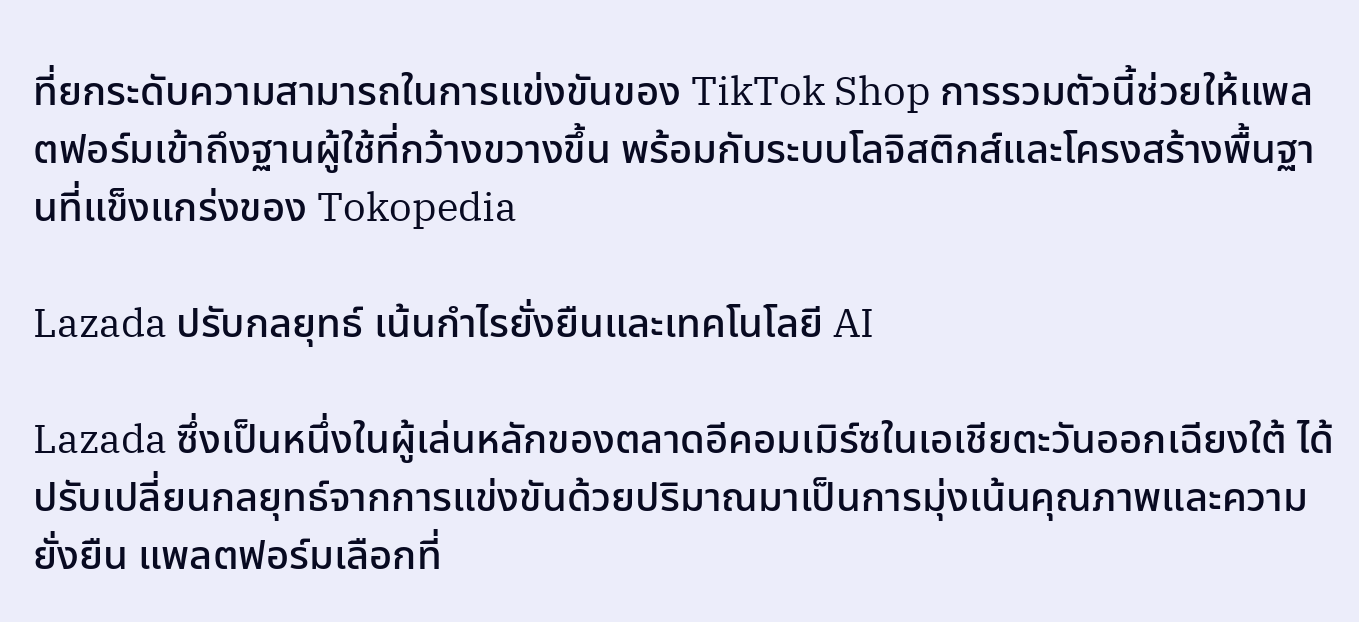ที่ยกระดับความสามารถในการแข่งขันของ TikTok Shop การรวมตัวนี้ช่วยให้แพลตฟอร์มเข้าถึงฐานผู้ใช้ที่กว้างขวางขึ้น พร้อมกับระบบโลจิสติกส์และโครงสร้างพื้นฐานที่แข็งแกร่งของ Tokopedia

Lazada ปรับกลยุทธ์ เน้นกำไรยั่งยืนและเทคโนโลยี AI

Lazada ซึ่งเป็นหนึ่งในผู้เล่นหลักของตลาดอีคอมเมิร์ซในเอเชียตะวันออกเฉียงใต้ ได้ปรับเปลี่ยนกลยุทธ์จากการแข่งขันด้วยปริมาณมาเป็นการมุ่งเน้นคุณภาพและความยั่งยืน แพลตฟอร์มเลือกที่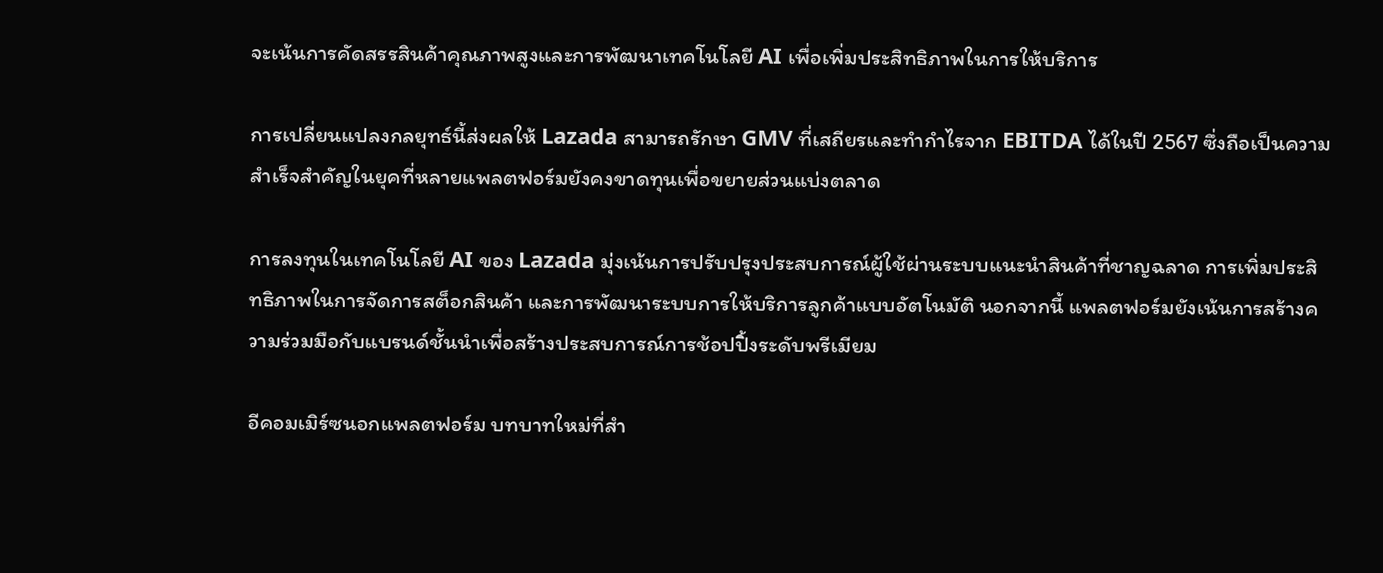จะเน้นการคัดสรรสินค้าคุณภาพสูงและการพัฒนาเทคโนโลยี AI เพื่อเพิ่มประสิทธิภาพในการให้บริการ

การเปลี่ยนแปลงกลยุทธ์นี้ส่งผลให้ Lazada สามารถรักษา GMV ที่เสถียรและทำกำไรจาก EBITDA ได้ในปี 2567 ซึ่งถือเป็นความสำเร็จสำคัญในยุคที่หลายแพลตฟอร์มยังคงขาดทุนเพื่อขยายส่วนแบ่งตลาด

การลงทุนในเทคโนโลยี AI ของ Lazada มุ่งเน้นการปรับปรุงประสบการณ์ผู้ใช้ผ่านระบบแนะนำสินค้าที่ชาญฉลาด การเพิ่มประสิทธิภาพในการจัดการสต็อกสินค้า และการพัฒนาระบบการให้บริการลูกค้าแบบอัตโนมัติ นอกจากนี้ แพลตฟอร์มยังเน้นการสร้างความร่วมมือกับแบรนด์ชั้นนำเพื่อสร้างประสบการณ์การช้อปปิ้งระดับพรีเมียม

อีคอมเมิร์ซนอกแพลตฟอร์ม บทบาทใหม่ที่สำ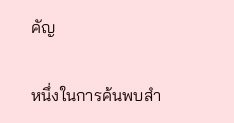คัญ

หนึ่งในการค้นพบสำ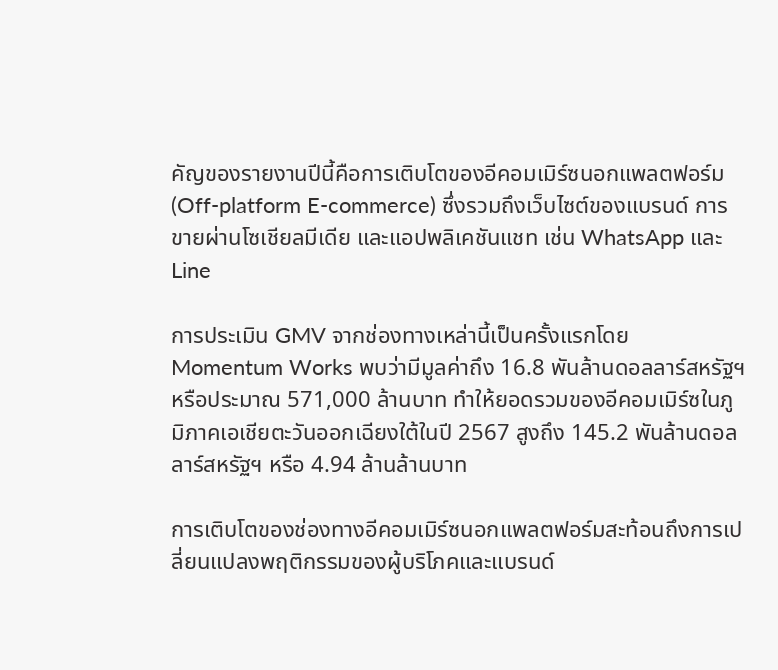คัญของรายงานปีนี้คือการเติบโตของอีคอมเมิร์ซนอกแพลตฟอร์ม (Off-platform E-commerce) ซึ่งรวมถึงเว็บไซต์ของแบรนด์ การขายผ่านโซเชียลมีเดีย และแอปพลิเคชันแชท เช่น WhatsApp และ Line

การประเมิน GMV จากช่องทางเหล่านี้เป็นครั้งแรกโดย Momentum Works พบว่ามีมูลค่าถึง 16.8 พันล้านดอลลาร์สหรัฐฯ หรือประมาณ 571,000 ล้านบาท ทำให้ยอดรวมของอีคอมเมิร์ซในภูมิภาคเอเชียตะวันออกเฉียงใต้ในปี 2567 สูงถึง 145.2 พันล้านดอลลาร์สหรัฐฯ หรือ 4.94 ล้านล้านบาท

การเติบโตของช่องทางอีคอมเมิร์ซนอกแพลตฟอร์มสะท้อนถึงการเปลี่ยนแปลงพฤติกรรมของผู้บริโภคและแบรนด์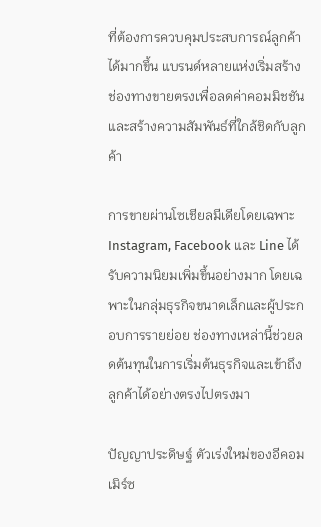ที่ต้องการควบคุมประสบการณ์ลูกค้าได้มากขึ้น แบรนด์หลายแห่งเริ่มสร้างช่องทางขายตรงเพื่อลดค่าคอมมิชชันและสร้างความสัมพันธ์ที่ใกล้ชิดกับลูกค้า

การขายผ่านโซเชียลมีเดียโดยเฉพาะ Instagram, Facebook และ Line ได้รับความนิยมเพิ่มขึ้นอย่างมาก โดยเฉพาะในกลุ่มธุรกิจขนาดเล็กและผู้ประกอบการรายย่อย ช่องทางเหล่านี้ช่วยลดต้นทุนในการเริ่มต้นธุรกิจและเข้าถึงลูกค้าได้อย่างตรงไปตรงมา

ปัญญาประดิษฐ์ ตัวเร่งใหม่ของอีคอมเมิร์ซ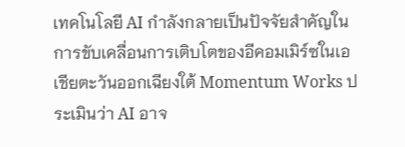เทคโนโลยี AI กำลังกลายเป็นปัจจัยสำคัญในการขับเคลื่อนการเติบโตของอีคอมเมิร์ซในเอเชียตะวันออกเฉียงใต้ Momentum Works ประเมินว่า AI อาจ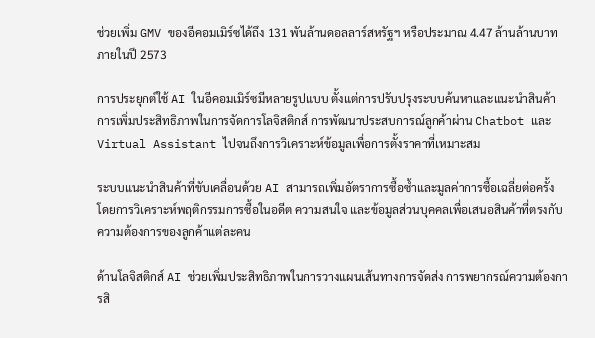ช่วยเพิ่ม GMV ของอีคอมเมิร์ซได้ถึง 131 พันล้านดอลลาร์สหรัฐฯ หรือประมาณ 4.47 ล้านล้านบาท ภายในปี 2573

การประยุกต์ใช้ AI ในอีคอมเมิร์ซมีหลายรูปแบบ ตั้งแต่การปรับปรุงระบบค้นหาและแนะนำสินค้า การเพิ่มประสิทธิภาพในการจัดการโลจิสติกส์ การพัฒนาประสบการณ์ลูกค้าผ่าน Chatbot และ Virtual Assistant ไปจนถึงการวิเคราะห์ข้อมูลเพื่อการตั้งราคาที่เหมาะสม

ระบบแนะนำสินค้าที่ขับเคลื่อนด้วย AI สามารถเพิ่มอัตราการซื้อซ้ำและมูลค่าการซื้อเฉลี่ยต่อครั้ง โดยการวิเคราะห์พฤติกรรมการซื้อในอดีต ความสนใจ และข้อมูลส่วนบุคคลเพื่อเสนอสินค้าที่ตรงกับความต้องการของลูกค้าแต่ละคน

ด้านโลจิสติกส์ AI ช่วยเพิ่มประสิทธิภาพในการวางแผนเส้นทางการจัดส่ง การพยากรณ์ความต้องการสิ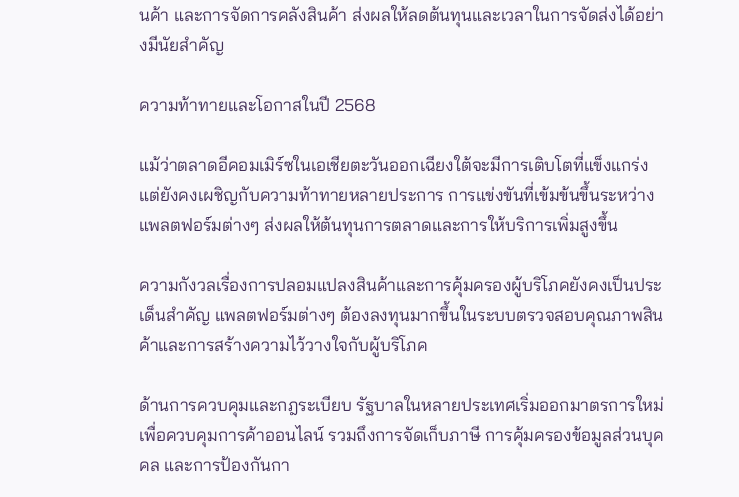นค้า และการจัดการคลังสินค้า ส่งผลให้ลดต้นทุนและเวลาในการจัดส่งได้อย่างมีนัยสำคัญ

ความท้าทายและโอกาสในปี 2568

แม้ว่าตลาดอีคอมเมิร์ซในเอเชียตะวันออกเฉียงใต้จะมีการเติบโตที่แข็งแกร่ง แต่ยังคงเผชิญกับความท้าทายหลายประการ การแข่งขันที่เข้มข้นขึ้นระหว่างแพลตฟอร์มต่างๆ ส่งผลให้ต้นทุนการตลาดและการให้บริการเพิ่มสูงขึ้น

ความกังวลเรื่องการปลอมแปลงสินค้าและการคุ้มครองผู้บริโภคยังคงเป็นประเด็นสำคัญ แพลตฟอร์มต่างๆ ต้องลงทุนมากขึ้นในระบบตรวจสอบคุณภาพสินค้าและการสร้างความไว้วางใจกับผู้บริโภค

ด้านการควบคุมและกฎระเบียบ รัฐบาลในหลายประเทศเริ่มออกมาตรการใหม่เพื่อควบคุมการค้าออนไลน์ รวมถึงการจัดเก็บภาษี การคุ้มครองข้อมูลส่วนบุคคล และการป้องกันกา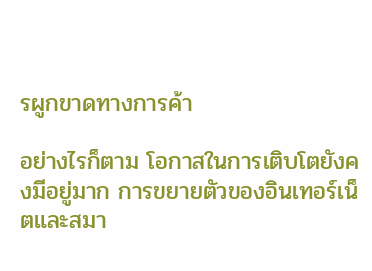รผูกขาดทางการค้า

อย่างไรก็ตาม โอกาสในการเติบโตยังคงมีอยู่มาก การขยายตัวของอินเทอร์เน็ตและสมา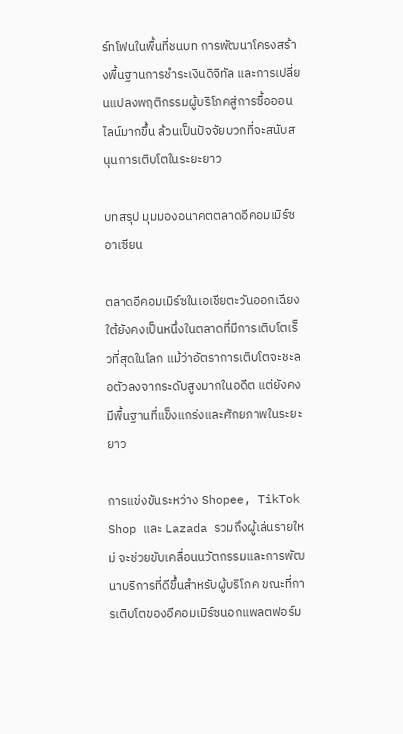ร์ทโฟนในพื้นที่ชนบท การพัฒนาโครงสร้างพื้นฐานการชำระเงินดิจิทัล และการเปลี่ยนแปลงพฤติกรรมผู้บริโภคสู่การซื้อออนไลน์มากขึ้น ล้วนเป็นปัจจัยบวกที่จะสนับสนุนการเติบโตในระยะยาว

บทสรุป มุมมองอนาคตตลาดอีคอมเมิร์ซอาเซียน

ตลาดอีคอมเมิร์ซในเอเชียตะวันออกเฉียงใต้ยังคงเป็นหนึ่งในตลาดที่มีการเติบโตเร็วที่สุดในโลก แม้ว่าอัตราการเติบโตจะชะลอตัวลงจากระดับสูงมากในอดีต แต่ยังคงมีพื้นฐานที่แข็งแกร่งและศักยภาพในระยะยาว

การแข่งขันระหว่าง Shopee, TikTok Shop และ Lazada รวมถึงผู้เล่นรายใหม่ จะช่วยขับเคลื่อนนวัตกรรมและการพัฒนาบริการที่ดีขึ้นสำหรับผู้บริโภค ขณะที่การเติบโตของอีคอมเมิร์ซนอกแพลตฟอร์ม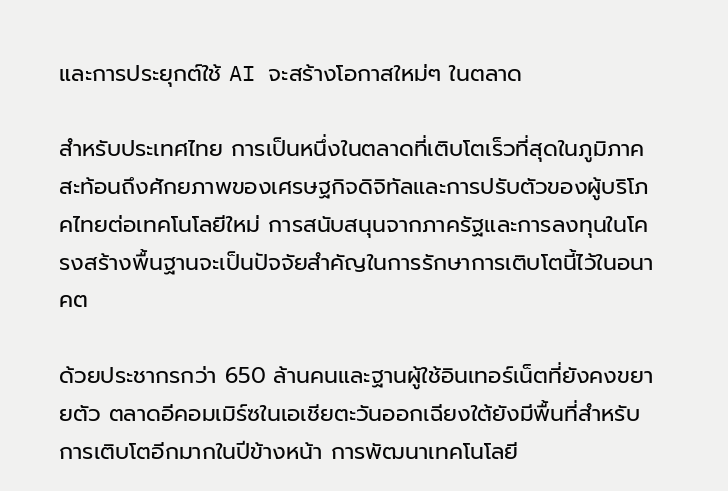และการประยุกต์ใช้ AI จะสร้างโอกาสใหม่ๆ ในตลาด

สำหรับประเทศไทย การเป็นหนึ่งในตลาดที่เติบโตเร็วที่สุดในภูมิภาคสะท้อนถึงศักยภาพของเศรษฐกิจดิจิทัลและการปรับตัวของผู้บริโภคไทยต่อเทคโนโลยีใหม่ การสนับสนุนจากภาครัฐและการลงทุนในโครงสร้างพื้นฐานจะเป็นปัจจัยสำคัญในการรักษาการเติบโตนี้ไว้ในอนาคต

ด้วยประชากรกว่า 650 ล้านคนและฐานผู้ใช้อินเทอร์เน็ตที่ยังคงขยายตัว ตลาดอีคอมเมิร์ซในเอเชียตะวันออกเฉียงใต้ยังมีพื้นที่สำหรับการเติบโตอีกมากในปีข้างหน้า การพัฒนาเทคโนโลยี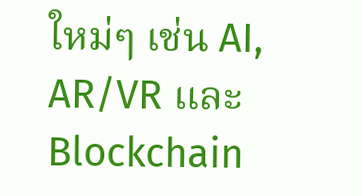ใหม่ๆ เช่น AI, AR/VR และ Blockchain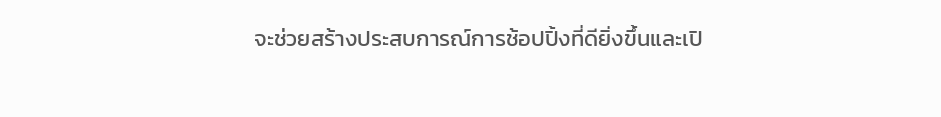จะช่วยสร้างประสบการณ์การช้อปปิ้งที่ดียิ่งขึ้นและเปิ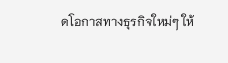ดโอกาสทางธุรกิจใหม่ๆ ให้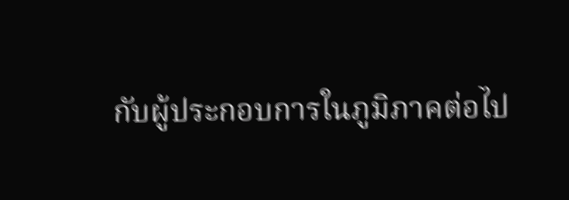กับผู้ประกอบการในภูมิภาคต่อไป